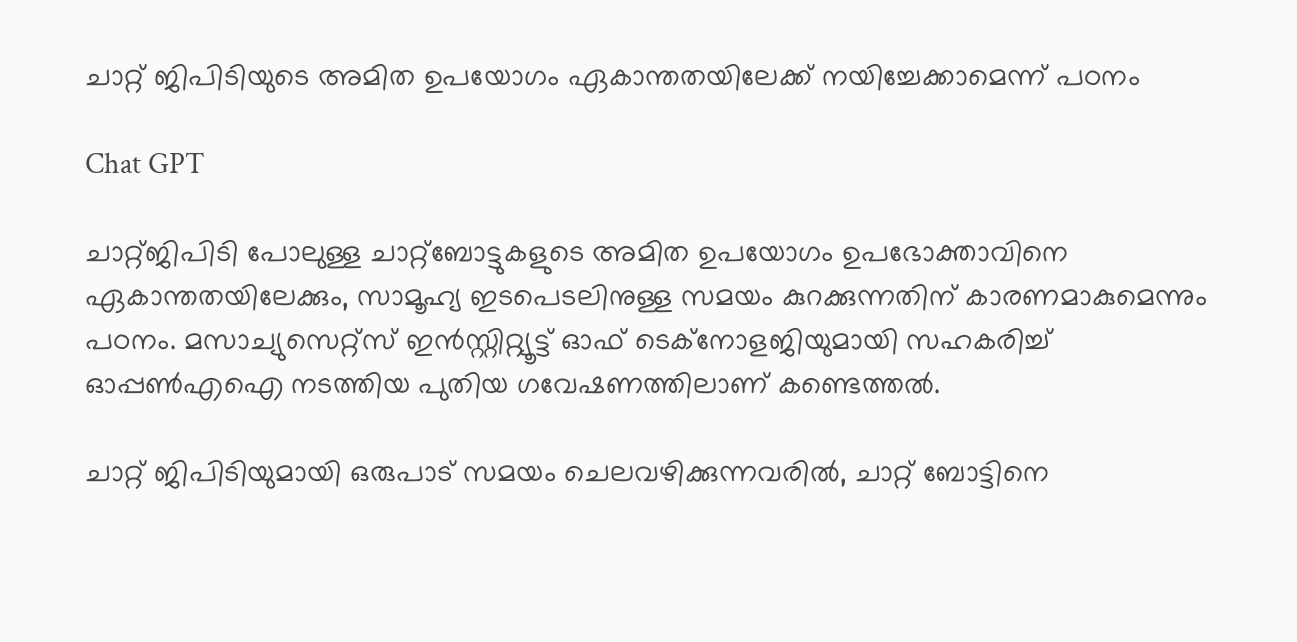ചാറ്റ് ജിപിടിയുടെ അമിത ഉപയോഗം ഏകാന്തതയിലേക്ക് നയിച്ചേക്കാമെന്ന് പഠനം

Chat GPT

ചാറ്റ്ജിപിടി പോലുള്ള ചാറ്റ്ബോട്ടുകളുടെ അമിത ഉപയോഗം ഉപഭോക്താവിനെ ഏകാന്തതയിലേക്കും, സാമൂഹ്യ ഇടപെടലിനുള്ള സമയം കുറക്കുന്നതിന് കാരണമാകുമെന്നും പഠനം. മസാച്യുസെറ്റ്സ് ഇൻസ്റ്റിറ്റ്യൂട്ട് ഓഫ് ടെക്നോളജിയുമായി സഹകരിച്ച് ഓപ്പൺഎഐ നടത്തിയ പുതിയ ഗവേഷണത്തിലാണ് കണ്ടെത്തൽ.

ചാറ്റ് ജിപിടിയുമായി ഒരുപാട് സമയം ചെലവഴിക്കുന്നവരിൽ, ചാറ്റ് ബോട്ടിനെ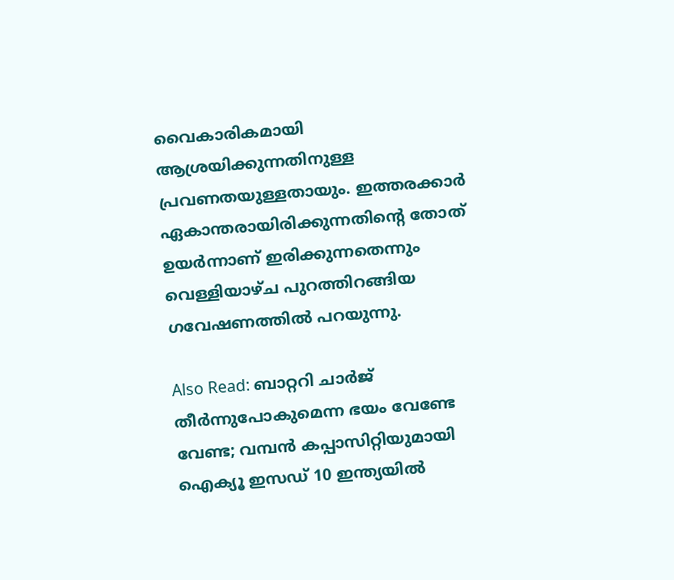വൈകാരികമായി ആശ്രയിക്കുന്നതിനുള്ള പ്രവണതയുള്ളതായും. ഇത്തരക്കാർ ഏകാന്തരായിരിക്കുന്നതിന്റെ തോത് ഉയർന്നാണ് ഇരിക്കുന്നതെന്നും വെള്ളിയാഴ്ച പുറത്തിറങ്ങിയ ഗവേഷണത്തിൽ പറയുന്നു.

Also Read: ബാറ്ററി ചാര്‍ജ് തീര്‍ന്നുപോകുമെന്ന ഭയം വേണ്ടേ വേണ്ട; വമ്പൻ കപ്പാസിറ്റിയുമായി ഐക്യൂ ഇസഡ് 10 ഇന്ത്യയില്‍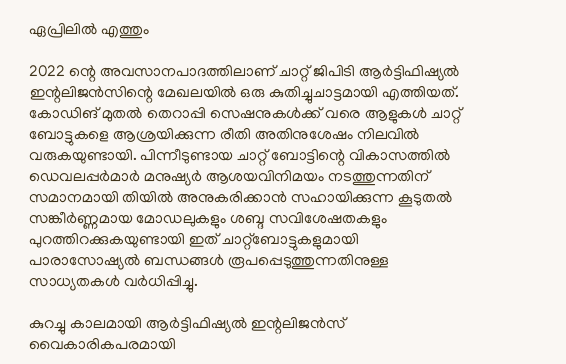ഏപ്രിലില്‍ എത്തും

2022 ന്റെ അവസാനപാദത്തിലാണ് ചാറ്റ് ജിപിടി ആർട്ടിഫിഷ്യൽ ഇന്റലിജൻസിന്റെ മേഖലയിൽ ഒരു കുതിച്ചുചാട്ടമായി എത്തിയത്. കോഡിങ് മുതൽ തെറാപ്പി സെഷനുകൾക്ക് വരെ ആളുകൾ ചാറ്റ് ബോട്ടുകളെ ആശ്രയിക്കുന്ന രീതി അതിനുശേഷം നിലവിൽ വരുകയുണ്ടായി. പിന്നീടുണ്ടായ ചാറ്റ് ബോട്ടിന്റെ വികാസത്തിൽ ഡെവലപ്പർമാർ മനുഷ്യർ ആശയവിനിമയം നടത്തുന്നതിന് സമാനമായി തിയിൽ അനുകരിക്കാൻ സഹായിക്കുന്ന കൂടുതൽ സങ്കീർണ്ണമായ മോഡലുകളും ശബ്ദ സവിശേഷതകളും പുറത്തിറക്കുകയുണ്ടായി ഇത് ചാറ്റ്ബോട്ടുകളുമായി പാരാസോഷ്യൽ ബന്ധങ്ങൾ രൂപപ്പെടുത്തുന്നതിനുള്ള സാധ്യതകൾ വർധിപ്പിച്ചു.

കുറച്ചു കാലമായി ആർട്ടിഫിഷ്യൽ ഇന്റലിജൻസ് വൈകാരികപരമായി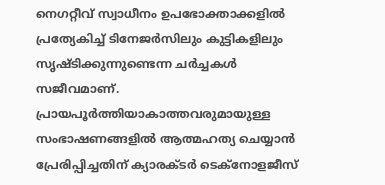നെഗറ്റീവ് സ്വാധീനം ഉപഭോക്താക്കളിൽ പ്രത്യേകിച്ച് ടിനേജർസിലും കുട്ടികളിലും സൃഷ്ടിക്കുന്നുണ്ടെന്ന ചർച്ചകൾ സജീവമാണ്. പ്രായപൂർത്തിയാകാത്തവരുമായുള്ള സംഭാഷണങ്ങളിൽ ആത്മഹത്യ ചെയ്യാൻ പ്രേരിപ്പിച്ചതിന് ക്യാരക്ടർ ടെക്നോളജീസ്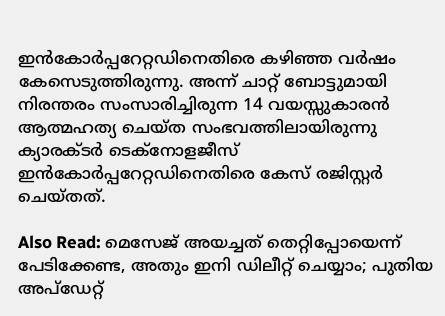ഇൻ‌കോർപ്പറേറ്റഡിനെതിരെ കഴിഞ്ഞ വർഷം കേസെടുത്തിരുന്നു. അന്ന് ചാറ്റ് ബോട്ടുമായി നിരന്തരം സംസാരിച്ചിരുന്ന 14 വയസ്സുകാരൻ ആത്മഹത്യ ചെയ്ത സംഭവത്തിലായിരുന്നു ക്യാരക്ടർ ടെക്നോളജീസ് ഇൻ‌കോർപ്പറേറ്റഡിനെതിരെ കേസ് രജിസ്റ്റർ ചെയ്തത്.

Also Read: മെസേജ് അയച്ചത് തെറ്റിപ്പോയെന്ന് പേടിക്കേണ്ട, അതും ഇനി ഡിലീറ്റ് ചെയ്യാം; പുതിയ അപ്‌ഡേറ്റ്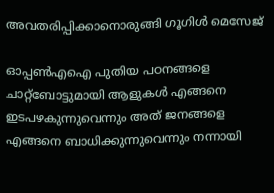അവതരിപ്പിക്കാനൊരുങ്ങി ഗൂഗിൾ മെസേജ്

ഓപ്പൺഎഐ പുതിയ പഠനങ്ങളെ ചാറ്റ്ബോട്ടുമായി ആളുകൾ എങ്ങനെ ഇടപഴകുന്നുവെന്നും അത് ജനങ്ങളെ എങ്ങനെ ബാധിക്കുന്നുവെന്നും നന്നായി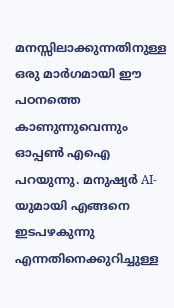മനസ്സിലാക്കുന്നതിനുള്ള ഒരു മാർഗമായി ഈ പഠനത്തെ കാണുന്നുവെന്നും ഓപ്പൺ എഐ പറയുന്നു. മനുഷ്യർ AI-യുമായി എങ്ങനെ ഇടപഴകുന്നു എന്നതിനെക്കുറിച്ചുള്ള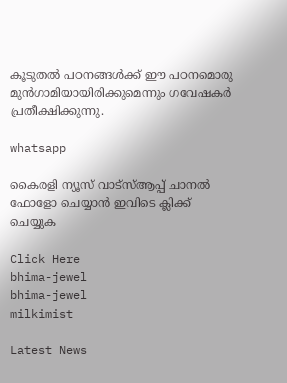കൂടുതൽ പഠനങ്ങൾക്ക് ഈ പഠനമൊരു മുൻഗാമിയായിരിക്കുമെന്നും ഗവേഷകർ പ്രതീക്ഷിക്കുന്നു.

whatsapp

കൈരളി ന്യൂസ് വാട്‌സ്ആപ്പ് ചാനല്‍ ഫോളോ ചെയ്യാന്‍ ഇവിടെ ക്ലിക്ക് ചെയ്യുക

Click Here
bhima-jewel
bhima-jewel
milkimist

Latest News